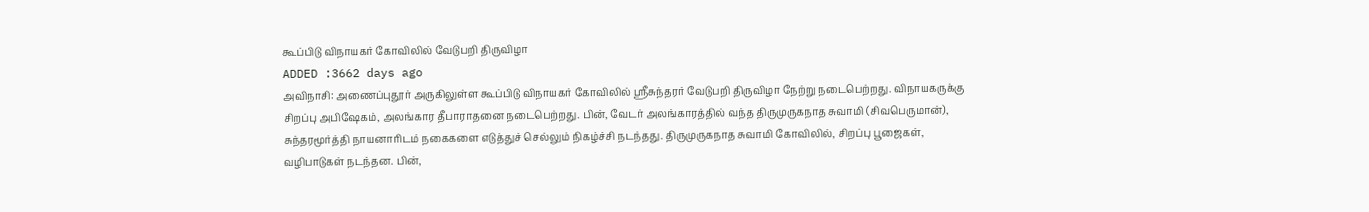கூப்பிடு விநாயகர் கோவிலில் வேடுபறி திருவிழா
ADDED :3662 days ago
அவிநாசி: அணைப்புதூர் அருகிலுள்ள கூப்பிடு விநாயகர் கோவிலில் ஸ்ரீசுந்தரர் வேடுபறி திருவிழா நேற்று நடைபெற்றது. விநாயகருக்கு சிறப்பு அபிஷேகம், அலங்கார தீபாராதனை நடைபெற்றது. பின், வேடர் அலங்காரத்தில் வந்த திருமுருகநாத சுவாமி (சிவபெருமான்), சுந்தரமூர்த்தி நாயனாரிடம் நகைகளை எடுத்துச் செல்லும் நிகழ்ச்சி நடந்தது. திருமுருகநாத சுவாமி கோவிலில், சிறப்பு பூஜைகள், வழிபாடுகள் நடந்தன. பின்,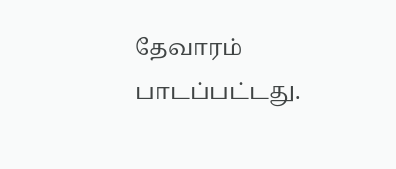தேவாரம் பாடப்பட்டது.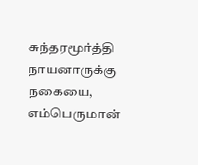சுந்தரமூர்த்தி நாயனாருக்கு நகையை, எம்பெருமான்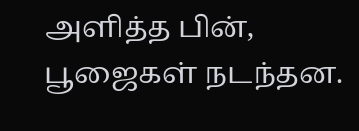அளித்த பின், பூஜைகள் நடந்தன.